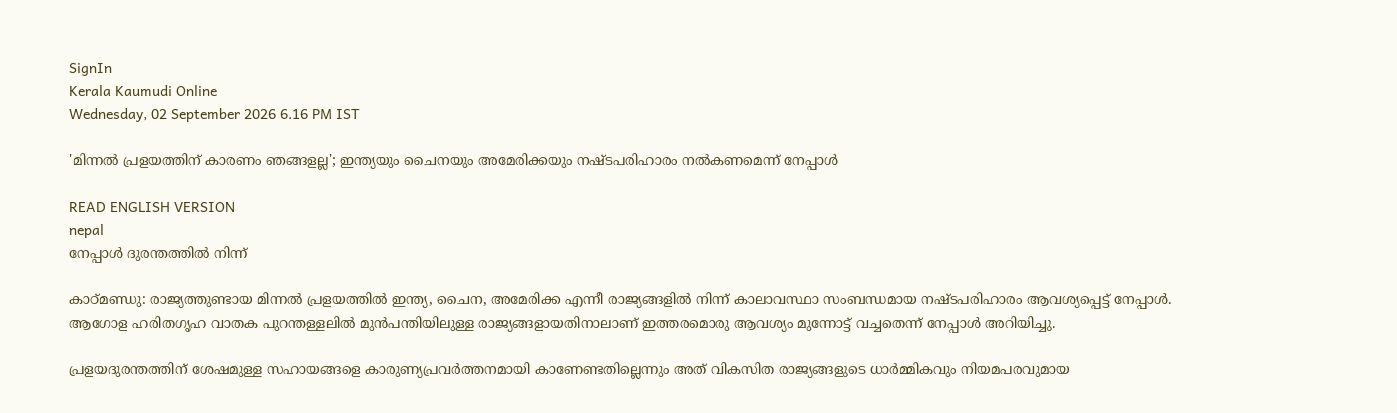SignIn
Kerala Kaumudi Online
Wednesday, 02 September 2026 6.16 PM IST

'മിന്നൽ പ്രളയത്തിന് കാരണം ഞങ്ങളല്ല'; ഇന്ത്യയും ചൈനയും അമേരിക്കയും നഷ്ടപരിഹാരം നൽകണമെന്ന് നേപ്പാൾ

READ ENGLISH VERSION
nepal
നേപ്പാൾ ദുരന്തത്തിൽ നിന്ന്

കാഠ്‌മണ്ഡു: രാജ്യത്തുണ്ടായ മിന്നൽ പ്രളയത്തിൽ ഇന്ത്യ, ചൈന, അമേരിക്ക എന്നീ രാജ്യങ്ങളിൽ നിന്ന് കാലാവസ്ഥാ സംബന്ധമായ നഷ്ടപരിഹാരം ആവശ്യപ്പെട്ട് നേപ്പാൾ. ആഗോള ഹരിതഗൃഹ വാതക പുറന്തള്ളലിൽ മുൻപന്തിയിലുള്ള രാജ്യങ്ങളായതിനാലാണ് ഇത്തരമൊരു ആവശ്യം മുന്നോട്ട് വച്ചതെന്ന് നേപ്പാൾ അറിയിച്ചു.

പ്രളയദുരന്തത്തിന് ശേഷമുള്ള സഹായങ്ങളെ കാരുണ്യപ്രവർത്തനമായി കാണേണ്ടതില്ലെന്നും അത് വികസിത രാജ്യങ്ങളുടെ ധാർമ്മികവും നിയമപരവുമായ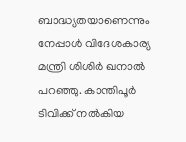ബാദ്ധ്യതയാണെന്നും നേപ്പാൾ വിദേശകാര്യ മന്ത്രി ശിശിർ ഖനാൽ പറഞ്ഞു. കാന്തിപൂർ ടിവിക്ക് നൽകിയ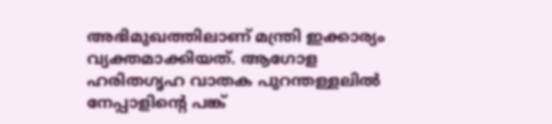അഭിമുഖത്തിലാണ് മന്ത്രി ഇക്കാര്യം വ്യക്തമാക്കിയത്. ആഗോള ഹരിതഗൃഹ വാതക പുറന്തള്ളലിൽ നേപ്പാളിന്റെ പങ്ക്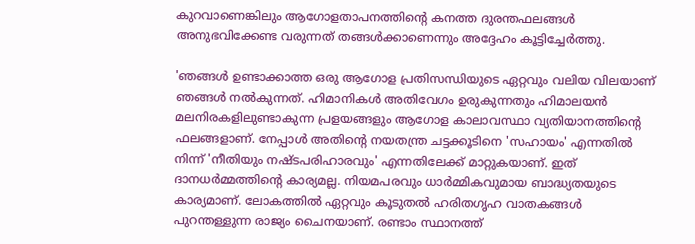കുറവാണെങ്കിലും ആഗോളതാപനത്തിന്റെ കനത്ത ദുരന്തഫലങ്ങൾ അനുഭവിക്കേണ്ട വരുന്നത് തങ്ങൾക്കാണെന്നും അദ്ദേഹം കൂട്ടിച്ചേർത്തു.

'ഞങ്ങൾ ഉണ്ടാക്കാത്ത ഒരു ആഗോള പ്രതിസന്ധിയുടെ ഏറ്റവും വലിയ വിലയാണ് ഞങ്ങൾ നൽകുന്നത്. ഹിമാനികൾ അതിവേഗം ഉരുകുന്നതും ഹിമാലയൻ മലനിരകളിലുണ്ടാകുന്ന പ്രളയങ്ങളും ആഗോള കാലാവസ്ഥാ വ്യതിയാനത്തിന്റെ ഫലങ്ങളാണ്. നേപ്പാൾ അതിന്റെ നയതന്ത്ര ചട്ടക്കൂടിനെ 'സഹായം' എന്നതിൽ നിന്ന് 'നീതിയും നഷ്ടപരിഹാരവും' എന്നതിലേക്ക് മാറ്റുകയാണ്. ഇത് ദാനധർമ്മത്തിന്റെ കാര്യമല്ല. നിയമപരവും ധാർമ്മികവുമായ ബാദ്ധ്യതയുടെ കാര്യമാണ്. ലോകത്തിൽ ഏറ്റവും കൂടുതൽ ഹരിതഗൃഹ വാതകങ്ങൾ പുറന്തള്ളുന്ന രാജ്യം ചൈനയാണ്. രണ്ടാം സ്ഥാനത്ത്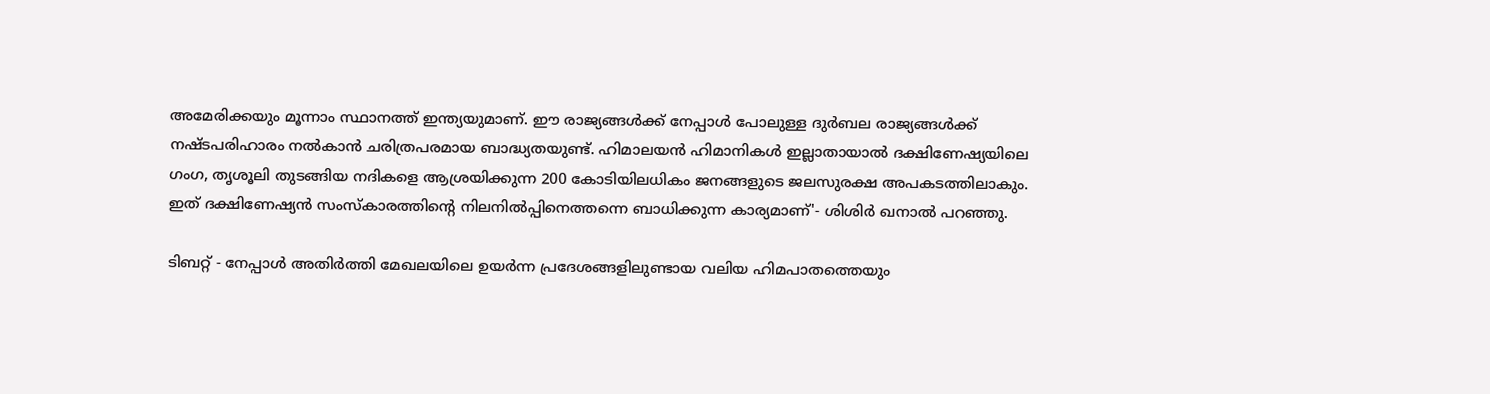അമേരിക്കയും മൂന്നാം സ്ഥാനത്ത് ഇന്ത്യയുമാണ്. ഈ രാജ്യങ്ങൾക്ക് നേപ്പാൾ പോലുള്ള ദുർബല രാജ്യങ്ങൾക്ക് നഷ്ടപരിഹാരം നൽകാൻ ചരിത്രപരമായ ബാദ്ധ്യതയുണ്ട്. ഹിമാലയൻ ഹിമാനികൾ ഇല്ലാതായാൽ ദക്ഷിണേഷ്യയിലെ ഗംഗ, തൃശൂലി തുടങ്ങിയ നദികളെ ആശ്രയിക്കുന്ന 200 കോടിയിലധികം ജനങ്ങളുടെ ജലസുരക്ഷ അപകടത്തിലാകും. ഇത് ദക്ഷിണേഷ്യൻ സംസ്കാരത്തിന്റെ നിലനിൽപ്പിനെത്തന്നെ ബാധിക്കുന്ന കാര്യമാണ്'- ശിശിർ ഖനാൽ പറഞ്ഞു.

ടിബറ്റ് - നേപ്പാൾ അതിർത്തി മേഖലയിലെ ഉയർന്ന പ്രദേശങ്ങളിലുണ്ടായ വലിയ ഹിമപാതത്തെയും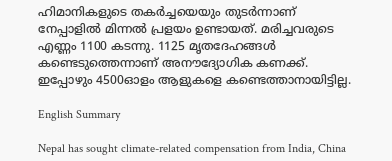ഹിമാനികളുടെ തകർച്ചയെയും തുടർന്നാണ് നേപ്പാളിൽ മിന്നൽ പ്രളയം ഉണ്ടായത്. മരിച്ചവരുടെ എണ്ണം 1100 കടന്നു. 1125 മൃതദേഹങ്ങൾ കണ്ടെടുത്തെന്നാണ് അനൗദ്യോഗിക കണക്ക്. ഇപ്പോഴും 4500ഓളം ആളുകളെ കണ്ടെത്താനായിട്ടില്ല.

English Summary

Nepal has sought climate-related compensation from India, China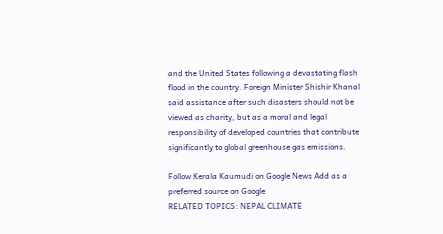and the United States following a devastating flash flood in the country. Foreign Minister Shishir Khanal said assistance after such disasters should not be viewed as charity, but as a moral and legal responsibility of developed countries that contribute significantly to global greenhouse gas emissions.

Follow Kerala Kaumudi on Google News Add as a preferred source on Google
RELATED TOPICS: NEPAL CLIMATE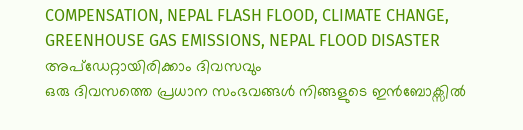COMPENSATION, NEPAL FLASH FLOOD, CLIMATE CHANGE, GREENHOUSE GAS EMISSIONS, NEPAL FLOOD DISASTER
അപ്ഡേറ്റായിരിക്കാം ദിവസവും
ഒരു ദിവസത്തെ പ്രധാന സംഭവങ്ങൾ നിങ്ങളുടെ ഇൻബോക്സിൽ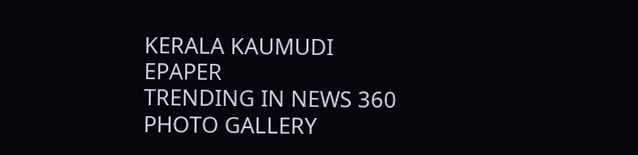KERALA KAUMUDI EPAPER
TRENDING IN NEWS 360
PHOTO GALLERY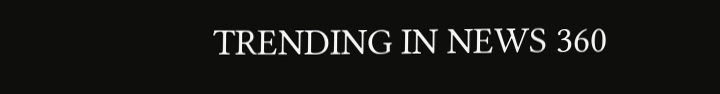TRENDING IN NEWS 360